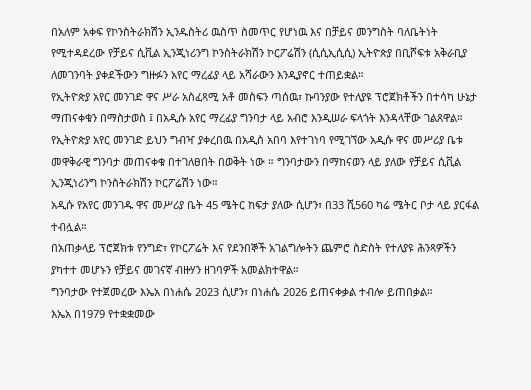በአለም አቀፍ የኮንስትራክሽን ኢንዱስትሪ ዉስጥ ስመጥር የሆነዉ እና በቻይና መንግስት ባለቤትነት የሚተዳደረው የቻይና ሲቪል ኢንጂነሪንግ ኮንስትራክሽን ኮርፖሬሽን (ሲሲኢሲሲ) ኢትዮጵያ በቢሾፍቱ አቅራቢያ ለመገንባት ያቀደችውን ግዙፉን አየር ማረፊያ ላይ አሻራውን እንዲያኖር ተጠይቋል።
የኢትዮጵያ አየር መንገድ ዋና ሥራ አስፈጻሚ አቶ መስፍን ጣሰዉ፣ ኩባንያው የተለያዩ ፕሮጀክቶችን በተሳካ ሁኔታ ማጠናቀቁን በማስታወስ ፤ በአዲሱ አየር ማረፊያ ግንባታ ላይ አብሮ እንዲሠራ ፍላጎት እንዳላቸው ገልጸዋል።
የኢትዮጵያ አየር መንገድ ይህን ግብዣ ያቀረበዉ በአዲስ አበባ እየተገነባ የሚገኘው አዲሱ ዋና መሥሪያ ቤቱ መዋቅራዊ ግንባታ መጠናቀቁ በተገለፀበት በወቅት ነው ። ግንባታውን በማከናወን ላይ ያለው የቻይና ሲቪል ኢንጂነሪንግ ኮንስትራክሽን ኮርፖሬሽን ነው።
አዲሱ የአየር መንገዱ ዋና መሥሪያ ቤት 45 ሜትር ከፍታ ያለው ሲሆን፣ በ33 ሺ560 ካሬ ሜትር ቦታ ላይ ያርፋል ተብሏል።
በአጠቃላይ ፕሮጀክቱ የንግድ፣ የኮርፖሬት እና የደንበኞች አገልግሎትን ጨምሮ ስድስት የተለያዩ ሕንጻዎችን ያካተተ መሆኑን የቻይና መገናኛ ብዙሃን ዘገባዎች አመልክተዋል።
ግንባታው የተጀመረው እኤአ በነሐሴ 2023 ሲሆን፣ በነሐሴ 2026 ይጠናቀቃል ተብሎ ይጠበቃል።
እኤአ በ1979 የተቋቋመው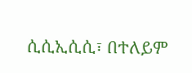ሲሲኢሲሲ፣ በተለይም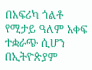በአፍሪካ ጎልቶ የሚታይ ዓለም አቀፍ ተቋራጭ ሲሆን በኢትዮጵያም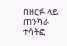በዘርፉ ላይ ጠንካራ ተሳትፎ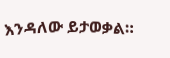እንዳለው ይታወቃል።